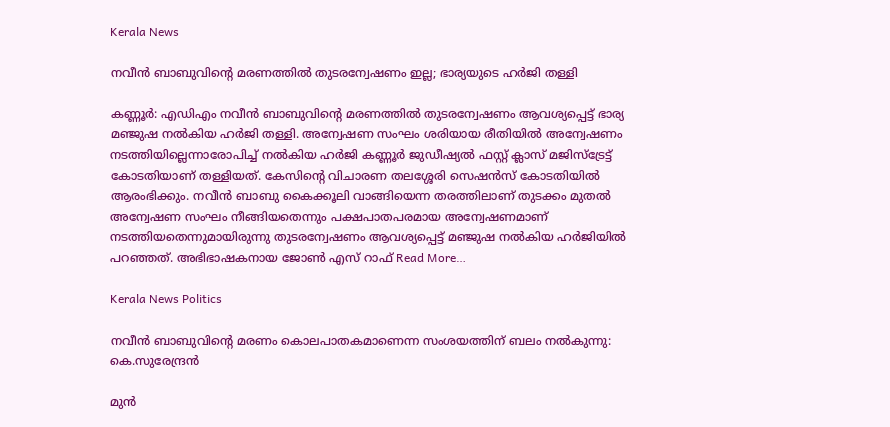Kerala News

നവീന്‍ ബാബുവിന്റെ മരണത്തില്‍ തുടരന്വേഷണം ഇല്ല; ഭാര്യയുടെ ഹര്‍ജി തള്ളി

കണ്ണൂര്‍: എഡിഎം നവീന്‍ ബാബുവിന്റെ മരണത്തില്‍ തുടരന്വേഷണം ആവശ്യപ്പെട്ട് ഭാര്യ മഞ്ജുഷ നല്‍കിയ ഹര്‍ജി തള്ളി. അന്വേഷണ സംഘം ശരിയായ രീതിയില്‍ അന്വേഷണം നടത്തിയില്ലെന്നാരോപിച്ച് നല്‍കിയ ഹര്‍ജി കണ്ണൂര്‍ ജുഡീഷ്യല്‍ ഫസ്റ്റ് ക്ലാസ് മജിസ്‌ട്രേട്ട് കോടതിയാണ് തള്ളിയത്. കേസിന്റെ വിചാരണ തലശ്ശേരി സെഷന്‍സ് കോടതിയില്‍ ആരംഭിക്കും. നവീന്‍ ബാബു കൈക്കൂലി വാങ്ങിയെന്ന തരത്തിലാണ് തുടക്കം മുതല്‍ അന്വേഷണ സംഘം നീങ്ങിയതെന്നും പക്ഷപാതപരമായ അന്വേഷണമാണ് നടത്തിയതെന്നുമായിരുന്നു തുടരന്വേഷണം ആവശ്യപ്പെട്ട് മഞ്ജുഷ നല്‍കിയ ഹര്‍ജിയില്‍ പറഞ്ഞത്. അഭിഭാഷകനായ ജോണ്‍ എസ് റാഫ് Read More…

Kerala News Politics

നവീൻ ബാബുവിൻ്റെ മരണം കൊലപാതകമാണെന്ന സംശയത്തിന് ബലം നൽകുന്നു: കെ.സുരേന്ദ്രൻ

മുൻ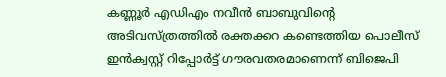കണ്ണൂർ എഡിഎം നവീൻ ബാബുവിൻ്റെ അടിവസ്ത്രത്തിൽ രക്തക്കറ കണ്ടെത്തിയ പൊലീസ് ഇൻക്വസ്റ്റ് റിപ്പോർട്ട് ഗൗരവതരമാണെന്ന് ബിജെപി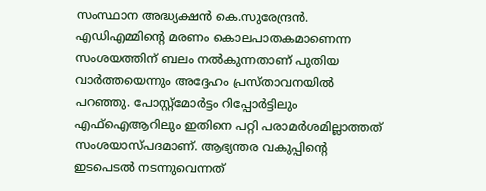സംസ്ഥാന അദ്ധ്യക്ഷൻ കെ.സുരേന്ദ്രൻ. എഡിഎമ്മിൻ്റെ മരണം കൊലപാതകമാണെന്ന സംശയത്തിന് ബലം നൽകുന്നതാണ് പുതിയ വാർത്തയെന്നും അദ്ദേഹം പ്രസ്താവനയിൽ പറഞ്ഞു. പോസ്റ്റ്മോർട്ടം റിപ്പോർട്ടിലും എഫ്ഐആറിലും ഇതിനെ പറ്റി പരാമർശമില്ലാത്തത് സംശയാസ്പദമാണ്. ആഭ്യന്തര വകുപ്പിൻ്റെ ഇടപെടൽ നടന്നുവെന്നത്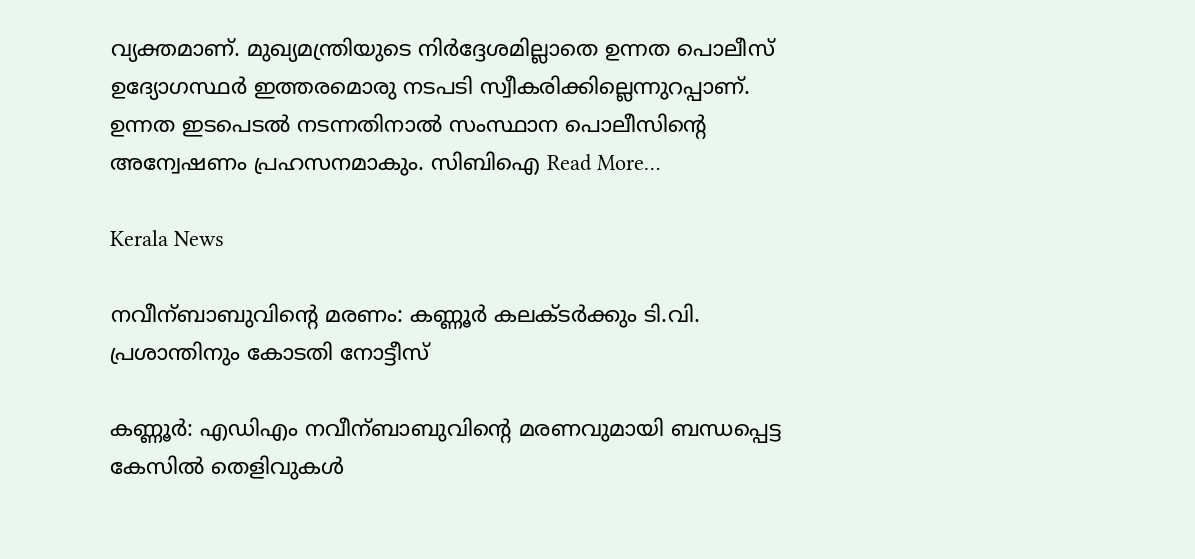വ്യക്തമാണ്. മുഖ്യമന്ത്രിയുടെ നിർദ്ദേശമില്ലാതെ ഉന്നത പൊലീസ് ഉദ്യോഗസ്ഥർ ഇത്തരമൊരു നടപടി സ്വീകരിക്കില്ലെന്നുറപ്പാണ്. ഉന്നത ഇടപെടൽ നടന്നതിനാൽ സംസ്ഥാന പൊലീസിൻ്റെ അന്വേഷണം പ്രഹസനമാകും. സിബിഐ Read More…

Kerala News

നവീന്ബാബുവിന്റെ മരണം: കണ്ണൂർ കലക്ടർക്കും ടി.വി. പ്രശാന്തിനും കോടതി നോട്ടീസ്

കണ്ണൂർ: എഡിഎം നവീന്ബാബുവിന്റെ മരണവുമായി ബന്ധപ്പെട്ട കേസിൽ തെളിവുകൾ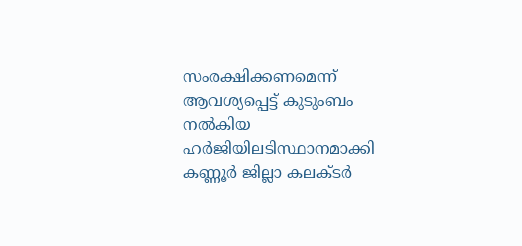സംരക്ഷിക്കണമെന്ന് ആവശ്യപ്പെട്ട് കുടുംബം നൽകിയ ഹർജിയിലടിസ്ഥാനമാക്കി കണ്ണൂർ ജില്ലാ കലക്ടർ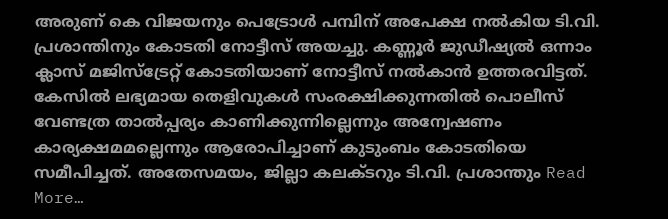അരുണ് കെ വിജയനും പെട്രോൾ പമ്പിന് അപേക്ഷ നൽകിയ ടി.വി. പ്രശാന്തിനും കോടതി നോട്ടീസ് അയച്ചു. കണ്ണൂർ ജുഡീഷ്യൽ ഒന്നാം ക്ലാസ് മജിസ്ട്രേറ്റ് കോടതിയാണ് നോട്ടീസ് നൽകാൻ ഉത്തരവിട്ടത്. കേസിൽ ലഭ്യമായ തെളിവുകൾ സംരക്ഷിക്കുന്നതിൽ പൊലീസ് വേണ്ടത്ര താൽപ്പര്യം കാണിക്കുന്നില്ലെന്നും അന്വേഷണം കാര്യക്ഷമമല്ലെന്നും ആരോപിച്ചാണ് കുടുംബം കോടതിയെ സമീപിച്ചത്. അതേസമയം, ജില്ലാ കലക്ടറും ടി.വി. പ്രശാന്തും Read More…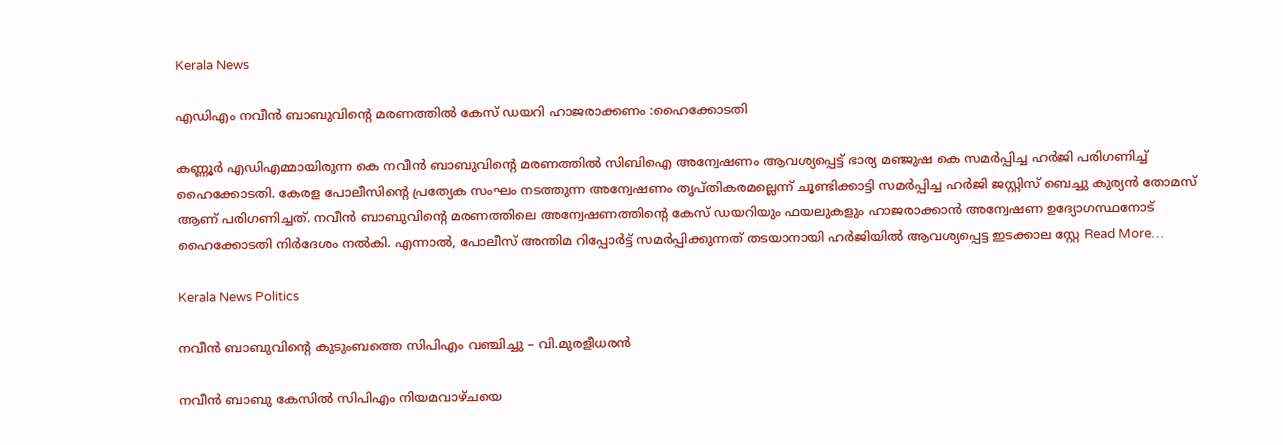Kerala News

എഡിഎം നവീൻ ബാബുവിന്റെ മരണത്തിൽ കേസ് ഡയറി ഹാജരാക്കണം :ഹൈക്കോടതി

കണ്ണൂർ എഡിഎമ്മായിരുന്ന കെ നവീൻ ബാബുവിൻ്റെ മരണത്തിൽ സിബിഐ അന്വേഷണം ആവശ്യപ്പെട്ട് ഭാര്യ മഞ്ജുഷ കെ സമർപ്പിച്ച ഹർജി പരിഗണിച്ച് ഹൈക്കോടതി. കേരള പോലീസിന്റെ പ്രത്യേക സംഘം നടത്തുന്ന അന്വേഷണം തൃപ്തികരമല്ലെന്ന് ചൂണ്ടിക്കാട്ടി സമർപ്പിച്ച ഹർജി ജസ്റ്റിസ് ബെച്ചു കുര്യൻ തോമസ് ആണ് പരിഗണിച്ചത്. നവീൻ ബാബുവിന്റെ മരണത്തിലെ അന്വേഷണത്തിന്റെ കേസ് ഡയറിയും ഫയലുകളും ഹാജരാക്കാൻ അന്വേഷണ ഉദ്യോഗസ്ഥനോട് ഹൈക്കോടതി നിർദേശം നൽകി. എന്നാൽ, പോലീസ് അന്തിമ റിപ്പോർട്ട് സമർപ്പിക്കുന്നത് തടയാനായി ഹർജിയിൽ ആവശ്യപ്പെട്ട ഇടക്കാല സ്റ്റേ Read More…

Kerala News Politics

നവീൻ ബാബുവിന്റെ കുടുംബത്തെ സിപിഎം വഞ്ചിച്ചു – വി.മുരളീധരൻ

നവീൻ ബാബു കേസിൽ സിപിഎം നിയമവാഴ്ചയെ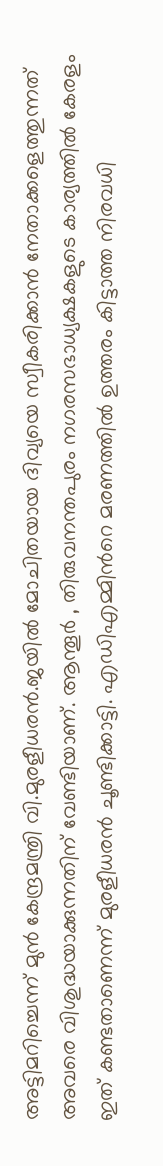അട്ടിമറിച്ചെന്ന് മുൻ കേന്ദ്രമന്ത്രി വി.മുരളീധരൻ.ജയിൽ മോചിതയായ ദിവ്യയെ സ്വീകരിക്കാൻ നേതാക്കളെത്തുന്നത് അവരെ വിശുദ്ധയാക്കുന്നതിന് വേണ്ടിയാണ്. ആന്തൂർ , തിരുവനന്തപുരം നഗരസഭാധ്യക്ഷകളുടെ കാര്യത്തിൽ കേരളം ഇത് കണ്ടതാണെന്ന് മുരളീധരൻ ചൂണ്ടിക്കാട്ടി. എഡിഎമ്മിന്‍റെ മരണത്തിൽ ഉത്തരം കിട്ടാത്ത നിരവധി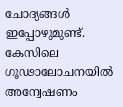ചോദ്യങ്ങൾ ഇപ്പോഴുമുണ്ട്. കേസിലെ ഗൂഢാലോചനയിൽ അന്വേഷണം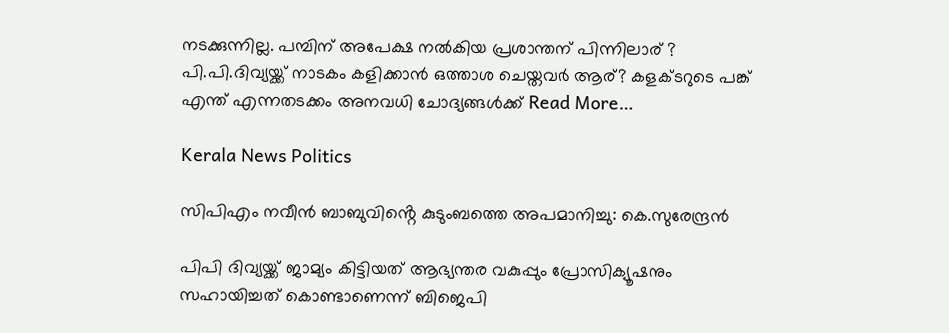നടക്കുന്നില്ല. പമ്പിന് അപേക്ഷ നൽകിയ പ്രശാന്തന് പിന്നിലാര് ? പി.പി.ദിവ്യയ്ക്ക് നാടകം കളിക്കാൻ ഒത്താശ ചെയ്തവർ ആര്? കളക്ടറുടെ പങ്ക് എന്ത് എന്നതടക്കം അനവധി ചോദ്യങ്ങൾക്ക് Read More…

Kerala News Politics

സിപിഎം നവീൻ ബാബുവിൻ്റെ കുടുംബത്തെ അപമാനിച്ചു: കെ.സുരേന്ദ്രൻ

പിപി ദിവ്യയ്ക്ക് ജാമ്യം കിട്ടിയത് ആഭ്യന്തര വകുപ്പും പ്രോസിക്യൂഷനും സഹായിച്ചത് കൊണ്ടാണെന്ന് ബിജെപി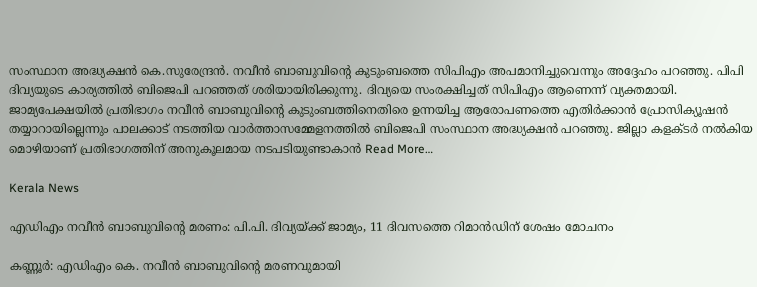സംസ്ഥാന അദ്ധ്യക്ഷൻ കെ.സുരേന്ദ്രൻ. നവീൻ ബാബുവിൻ്റെ കുടുംബത്തെ സിപിഎം അപമാനിച്ചുവെന്നും അദ്ദേഹം പറഞ്ഞു. പിപി ദിവ്യയുടെ കാര്യത്തിൽ ബിജെപി പറഞ്ഞത് ശരിയായിരിക്കുന്നു. ദിവ്യയെ സംരക്ഷിച്ചത് സിപിഎം ആണെന്ന് വ്യക്തമായി. ജാമ്യപേക്ഷയിൽ പ്രതിഭാഗം നവീൻ ബാബുവിന്റെ കുടുംബത്തിനെതിരെ ഉന്നയിച്ച ആരോപണത്തെ എതിർക്കാൻ പ്രോസിക്യൂഷൻ തയ്യാറായില്ലെന്നും പാലക്കാട് നടത്തിയ വാർത്താസമ്മേളനത്തിൽ ബിജെപി സംസ്ഥാന അദ്ധ്യക്ഷൻ പറഞ്ഞു. ജില്ലാ കളക്ടർ നൽകിയ മൊഴിയാണ് പ്രതിഭാഗത്തിന് അനുകൂലമായ നടപടിയുണ്ടാകാൻ Read More…

Kerala News

എഡിഎം നവീൻ ബാബുവിന്റെ മരണം: പി.പി. ദിവ്യയ്ക്ക് ജാമ്യം, 11 ദിവസത്തെ റിമാൻഡിന് ശേഷം മോചനം

കണ്ണൂർ: എഡിഎം കെ. നവീൻ ബാബുവിന്റെ മരണവുമായി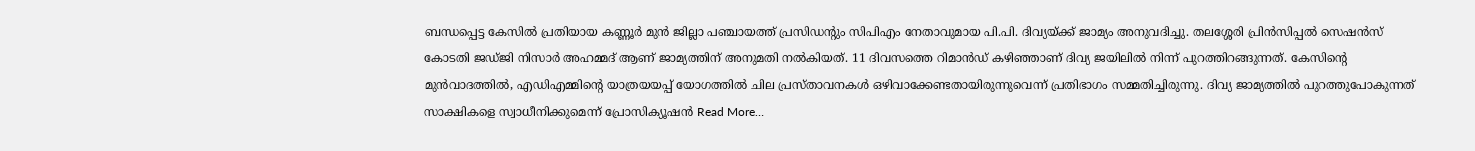ബന്ധപ്പെട്ട കേസിൽ പ്രതിയായ കണ്ണൂർ മുൻ ജില്ലാ പഞ്ചായത്ത് പ്രസിഡന്റും സിപിഎം നേതാവുമായ പി.പി. ദിവ്യയ്ക്ക് ജാമ്യം അനുവദിച്ചു. തലശ്ശേരി പ്രിൻസിപ്പൽ സെഷൻസ് കോടതി ജഡ്ജി നിസാർ അഹമ്മദ് ആണ് ജാമ്യത്തിന് അനുമതി നൽകിയത്. 11 ദിവസത്തെ റിമാൻഡ് കഴിഞ്ഞാണ് ദിവ്യ ജയിലിൽ നിന്ന് പുറത്തിറങ്ങുന്നത്. കേസിന്റെ മുൻവാദത്തിൽ, എഡിഎമ്മിന്റെ യാത്രയയപ്പ് യോഗത്തിൽ ചില പ്രസ്താവനകൾ ഒഴിവാക്കേണ്ടതായിരുന്നുവെന്ന് പ്രതിഭാഗം സമ്മതിച്ചിരുന്നു. ദിവ്യ ജാമ്യത്തിൽ പുറത്തുപോകുന്നത് സാക്ഷികളെ സ്വാധീനിക്കുമെന്ന് പ്രോസിക്യൂഷൻ Read More…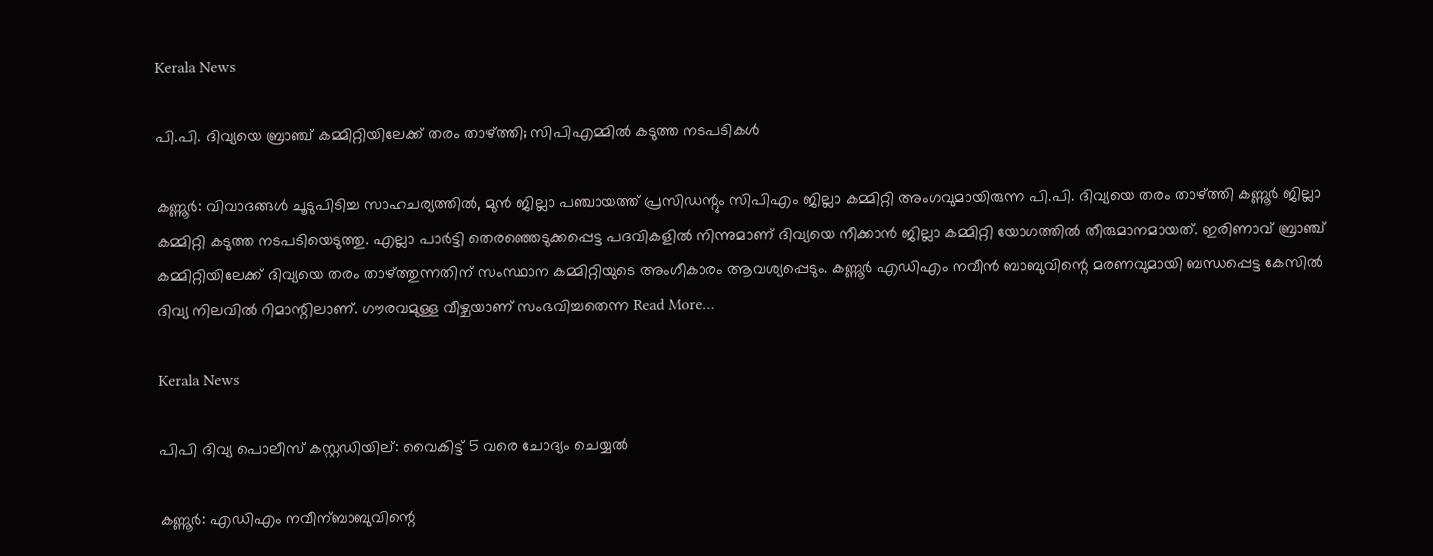Kerala News

പി.പി. ദിവ്യയെ ബ്രാഞ്ച് കമ്മിറ്റിയിലേക്ക് തരം താഴ്ത്തി; സിപിഎമ്മിൽ കടുത്ത നടപടികൾ

കണ്ണൂർ: വിവാദങ്ങൾ ചൂടുപിടിച്ച സാഹചര്യത്തിൽ, മുൻ ജില്ലാ പഞ്ചായത്ത് പ്രസിഡന്റും സിപിഎം ജില്ലാ കമ്മിറ്റി അംഗവുമായിരുന്ന പി.പി. ദിവ്യയെ തരം താഴ്ത്തി കണ്ണൂർ ജില്ലാ കമ്മിറ്റി കടുത്ത നടപടിയെടുത്തു. എല്ലാ പാർട്ടി തെരഞ്ഞെടുക്കപ്പെട്ട പദവികളിൽ നിന്നുമാണ് ദിവ്യയെ നീക്കാൻ ജില്ലാ കമ്മിറ്റി യോഗത്തിൽ തീരുമാനമായത്. ഇരിണാവ് ബ്രാഞ്ച് കമ്മിറ്റിയിലേക്ക് ദിവ്യയെ തരം താഴ്ത്തുന്നതിന് സംസ്ഥാന കമ്മിറ്റിയുടെ അംഗീകാരം ആവശ്യപ്പെടും. കണ്ണൂർ എഡിഎം നവീൻ ബാബുവിന്റെ മരണവുമായി ബന്ധപ്പെട്ട കേസിൽ ദിവ്യ നിലവിൽ റിമാന്റിലാണ്. ഗൗരവമുള്ള വീഴ്ചയാണ് സംഭവിച്ചതെന്ന Read More…

Kerala News

പിപി ദിവ്യ പൊലീസ് കസ്റ്റഡിയില്: വൈകിട്ട് 5 വരെ ചോദ്യം ചെയ്യൽ

കണ്ണൂർ: എഡിഎം നവീന്ബാബുവിന്റെ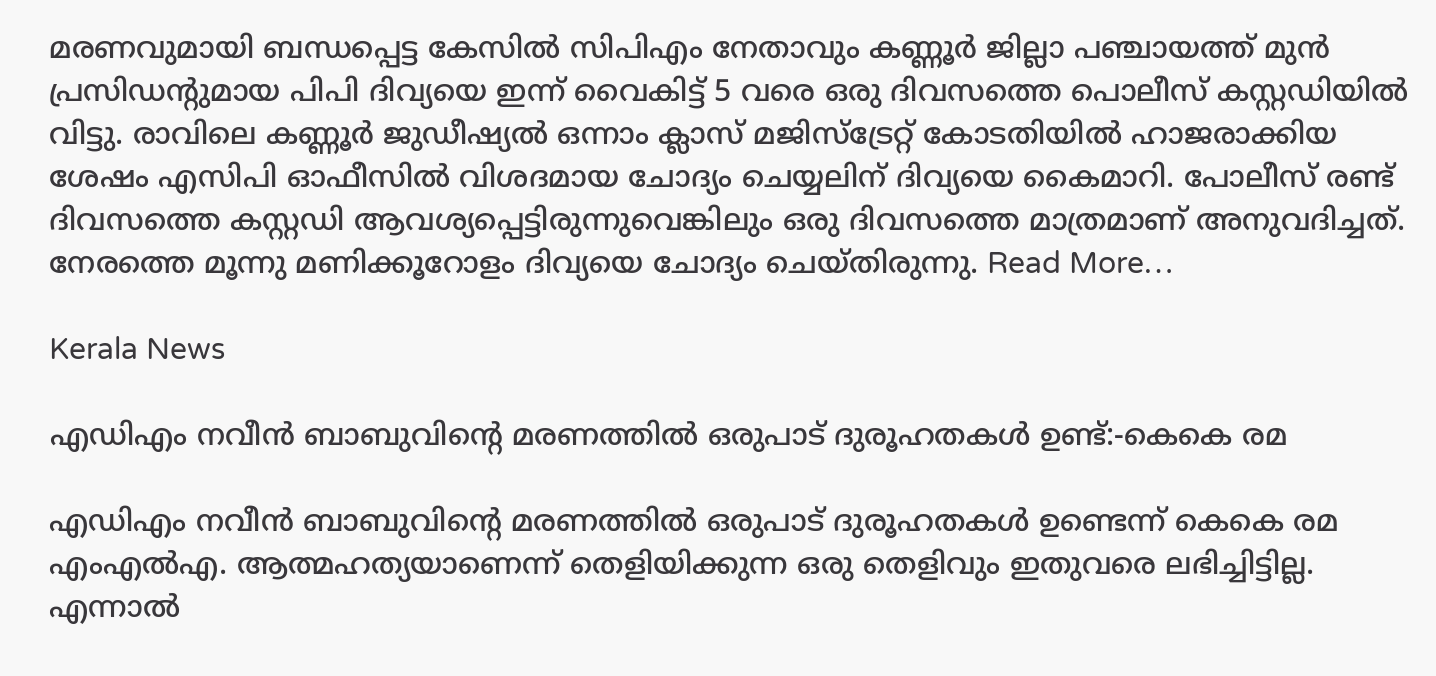മരണവുമായി ബന്ധപ്പെട്ട കേസിൽ സിപിഎം നേതാവും കണ്ണൂർ ജില്ലാ പഞ്ചായത്ത് മുൻ പ്രസിഡന്റുമായ പിപി ദിവ്യയെ ഇന്ന് വൈകിട്ട് 5 വരെ ഒരു ദിവസത്തെ പൊലീസ് കസ്റ്റഡിയിൽ വിട്ടു. രാവിലെ കണ്ണൂർ ജുഡീഷ്യൽ ഒന്നാം ക്ലാസ് മജിസ്‌ട്രേറ്റ് കോടതിയിൽ ഹാജരാക്കിയ ശേഷം എസിപി ഓഫീസിൽ വിശദമായ ചോദ്യം ചെയ്യലിന് ദിവ്യയെ കൈമാറി. പോലീസ് രണ്ട് ദിവസത്തെ കസ്റ്റഡി ആവശ്യപ്പെട്ടിരുന്നുവെങ്കിലും ഒരു ദിവസത്തെ മാത്രമാണ് അനുവദിച്ചത്. നേരത്തെ മൂന്നു മണിക്കൂറോളം ദിവ്യയെ ചോദ്യം ചെയ്തിരുന്നു. Read More…

Kerala News

എഡിഎം നവീന്‍ ബാബുവിന്റെ മരണത്തില്‍ ഒരുപാട് ദുരൂഹതകള്‍ ഉണ്ട്:-കെകെ രമ

എഡിഎം നവീന്‍ ബാബുവിന്റെ മരണത്തില്‍ ഒരുപാട് ദുരൂഹതകള്‍ ഉണ്ടെന്ന് കെകെ രമ എംഎല്‍എ. ആത്മഹത്യയാണെന്ന് തെളിയിക്കുന്ന ഒരു തെളിവും ഇതുവരെ ലഭിച്ചിട്ടില്ല. എന്നാല്‍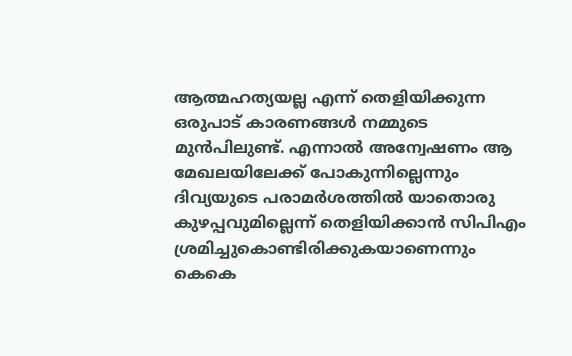ആത്മഹത്യയല്ല എന്ന് തെളിയിക്കുന്ന ഒരുപാട് കാരണങ്ങള്‍ നമ്മുടെ മുന്‍പിലുണ്ട്. എന്നാല്‍ അന്വേഷണം ആ മേഖലയിലേക്ക് പോകുന്നില്ലെന്നും ദിവ്യയുടെ പരാമര്‍ശത്തില്‍ യാതൊരു കുഴപ്പവുമില്ലെന്ന് തെളിയിക്കാന്‍ സിപിഎം ശ്രമിച്ചുകൊണ്ടിരിക്കുകയാണെന്നും കെകെ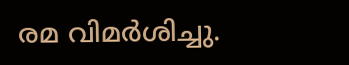രമ വിമര്‍ശിച്ചു.